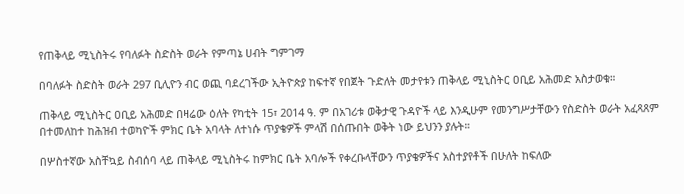የጠቅላይ ሚኒስትሩ የባለፉት ስድስት ወራት የምጣኔ ሀብት ግምገማ

በባለፉት ስድስት ወራት 297 ቢሊዮን ብር ወጪ ባደረገችው ኢትዮጵያ ከፍተኛ የበጀት ጉድለት መታየቱን ጠቅላይ ሚኒስትር ዐቢይ አሕመድ አስታወቁ።

ጠቅላይ ሚኒስትር ዐቢይ አሕመድ በዛሬው ዕለት የካቲት 15፣ 2014 ዓ. ም በአገሪቱ ወቅታዊ ጉዳዮች ላይ እንዲሁም የመንግሥታቸውን የስድስት ወራት አፈጻጸም በተመለከተ ከሕዝብ ተወካዮች ምክር ቤት አባላት ለተነሱ ጥያቄዎች ምላሽ በሰጡበት ወቅት ነው ይህንን ያሉት።

በሦስተኛው አስቸኳይ ስብሰባ ላይ ጠቅላይ ሚኒስትሩ ከምክር ቤት አባሎች የቀረቡላቸውን ጥያቄዎችና አስተያየቶች በሁለት ከፍለው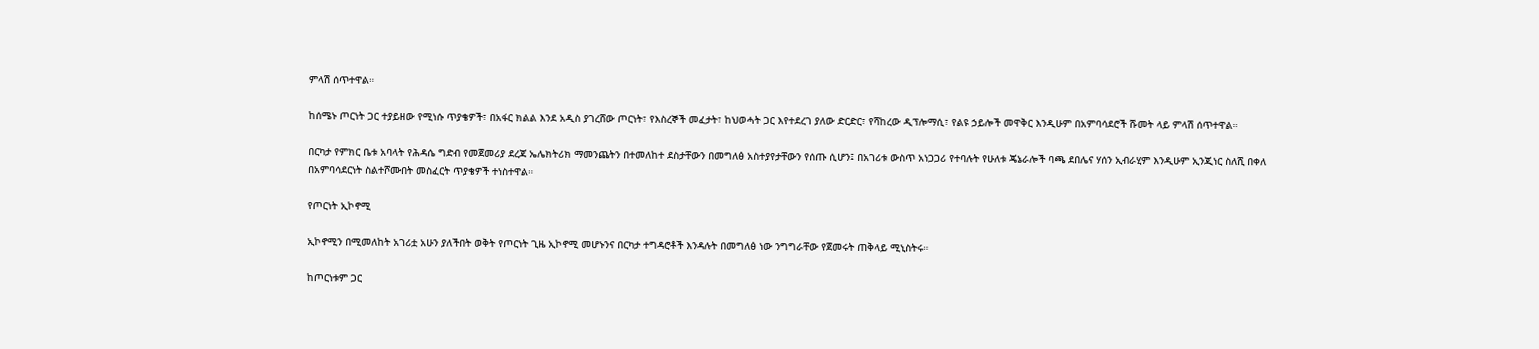ምላሽ ሰጥተዋል።

ከሰሜኑ ጦርነት ጋር ተያይዘው የሚነሱ ጥያቄዎች፣ በአፋር ክልል እንደ አዲስ ያገረሸው ጦርነት፣ የእስረኞች መፈታት፣ ከህወሓት ጋር እየተደረገ ያለው ድርድር፣ የሻከረው ዲፕሎማሲ፣ የልዩ ኃይሎች መዋቅር እንዲሁም በአምባሳደሮች ሹመት ላይ ምላሽ ሰጥተዋል።

በርካታ የምክር ቤቱ አባላት የሕዳሴ ግድብ የመጀመሪያ ደረጃ ኤሌክትሪክ ማመንጨትን በተመለከተ ደስታቸውን በመግለፅ አስተያየታቸውን የሰጡ ሲሆን፤ በአገሪቱ ውስጥ አነጋጋሪ የተባሉት የሁለቱ ጄኔራሎች ባጫ ደበሌና ሃሰን ኢብራሂም እንዲሁም ኢንጂነር ስለሺ በቀለ በአምባሳደርነት ስልተሾሙበት መስፈርት ጥያቄዎች ተነስተዋል።

የጦርነት ኢኮኖሚ

ኢኮኖሚን በሚመለከት አገሪቷ አሁን ያለችበት ወቅት የጦርነት ጊዜ ኢኮኖሚ መሆኑንና በርካታ ተግዳሮቶች እንዳሉት በመግለፅ ነው ንግግራቸው የጀመሩት ጠቅላይ ሚኒስትሩ።

ከጦርነቱም ጋር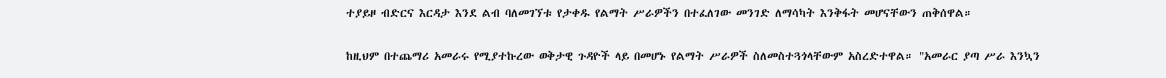ተያይዞ ብድርና እርዳታ እንደ ልብ ባለመገኘቱ የታቀዱ የልማት ሥራዎችን በተፈለገው መንገድ ለማሳካት እንቅፋት መሆናቸውን ጠቅሰዋል።

ከዚህም በተጨማሪ አመራሩ የሚያተኩረው ወቅታዊ ጉዳዮች ላይ በመሆኑ የልማት ሥራዎች ስለመስተጓጎላቸውም አስረድተዋል። "አመራር ያጣ ሥራ እንኳን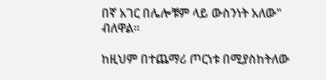በኛ አገር በሌሎቹም ላይ ውስንነት አለው" ብለዋል።

ከዚህም በተጨማሪ ጦርነቱ በሚያስከትለው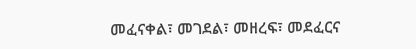መፈናቀል፣ መገደል፣ መዘረፍ፣ መደፈርና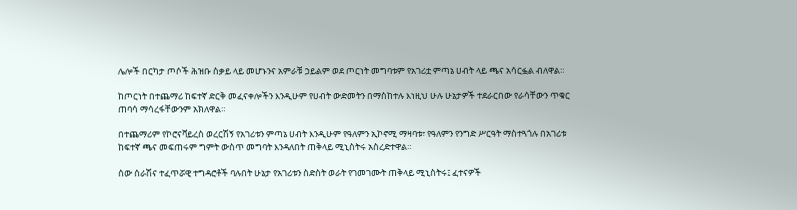ሌሎች በርካታ ጦሶች ሕዝቡ ስቃይ ላይ መሆኑንና አምራቹ ኃይልም ወደ ጦርነት መግባቱም የአገሪቷ ምጣኔ ሀብት ላይ ጫና አሳርፏል ብለዋል።

ከጦርነት በተጨማሪ ከፍተኛ ድርቅ መፈናቀሎችን እንዲሁም የሀብት ውድመትን በማስከተሉ እነዚህ ሁሉ ሁኔታዎች ተደራርበው የራሳቸውን ጥቁር ጠባሳ ማሳረፋቸውንም አክለዋል።

በተጨማሪም የኮሮናቫይረስ ወረርሽኝ የአገሪቱን ምጣኔ ሀብት እንዲሁም የዓለምን ኢኮኖሚ ማዛባቱ፣ የዓለምን የንግድ ሥርዓት ማስተጓጎሉ በአገሪቱ ከፍተኛ ጫና መፍጠሩም ግምት ውስጥ መግባት እንዳለበት ጠቅላይ ሚኒስትሩ አስረድተዋል።

ሰው ሰራሽና ተፈጥሯዊ ተግዳሮቶች ባሉበት ሁኔታ የአገሪቱን ስድስት ወራት የገመገሙት ጠቅላይ ሚኒስትሩ፤ ፈተናዎች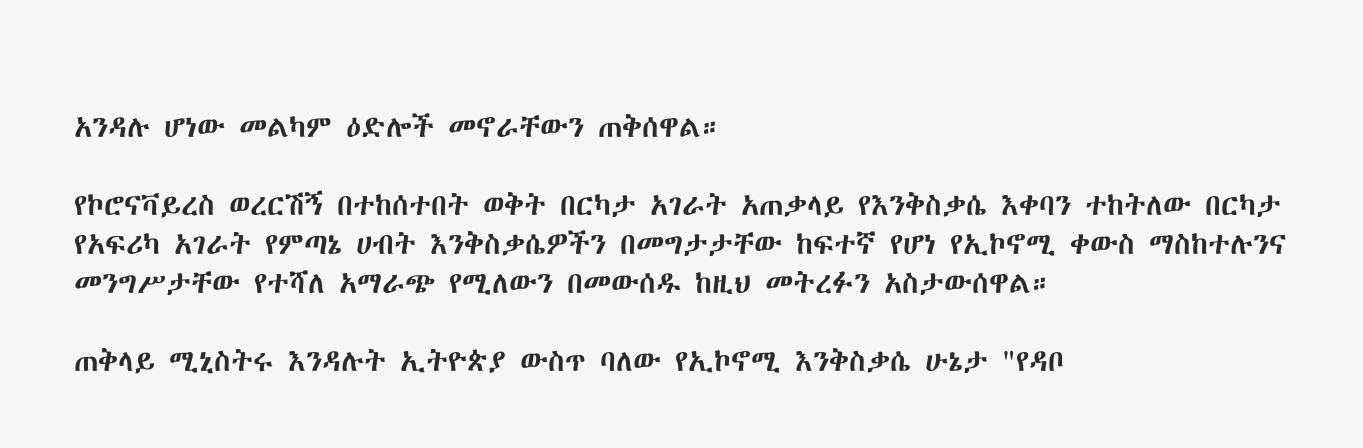አንዳሉ ሆነው መልካም ዕድሎች መኖራቸውን ጠቅሰዋል።

የኮሮናቫይረስ ወረርሽኝ በተከሰተበት ወቅት በርካታ አገራት አጠቃላይ የእንቅስቃሴ እቀባን ተከትለው በርካታ የአፍሪካ አገራት የምጣኔ ሀብት እንቅስቃሴዎችን በመግታታቸው ከፍተኛ የሆነ የኢኮኖሚ ቀውስ ማስከተሉንና መንግሥታቸው የተሻለ አማራጭ የሚለውን በመውሰዱ ከዚህ መትረፉን አስታውሰዋል።

ጠቅላይ ሚኒስትሩ እንዳሉት ኢትዮጵያ ውስጥ ባለው የኢኮኖሚ እንቅስቃሴ ሁኔታ "የዳቦ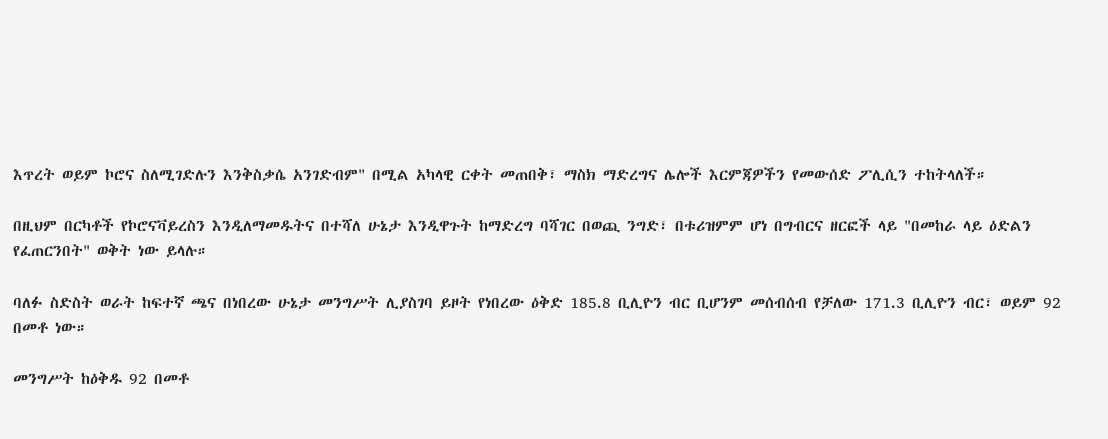እጥረት ወይም ኮሮና ስለሚገድሉን እንቅስቃሴ አንገድብም" በሚል አካላዊ ርቀት መጠበቅ፣ ማስክ ማድረግና ሌሎች እርምጃዎችን የመውሰድ ፖሊሲን ተከትላለች።

በዚህም በርካቶች የኮሮናቫይረስን እንዲለማመዱትና በተሻለ ሁኔታ እንዲዋጉት ከማድረግ ባሻገር በወጪ ንግድ፣ በቱሪዝምም ሆነ በግብርና ዘርፎች ላይ "በመከራ ላይ ዕድልን የፈጠርንበት" ወቅት ነው ይላሉ።

ባለፉ ስድስት ወራት ከፍተኛ ጫና በነበረው ሁኔታ መንግሥት ሊያስገባ ይዞት የነበረው ዕቅድ 185.8 ቢሊዮን ብር ቢሆንም መሰብሰብ የቻለው 171.3 ቢሊዮን ብር፣ ወይም 92 በመቶ ነው።

መንግሥት ከዕቅዱ 92 በመቶ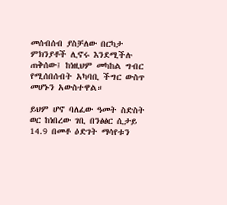መሰብሰብ ያስቻለው በርካታ ምክንያቶች ሊኖሩ እንደሚችሉ ጠቅሰው፤ ከነዚህም መካከል ግብር የሚሰበሰብት አካባቢ ችግር ውስጥ መሆኑን አውስተዋል።

ይህም ሆኖ ባለፈው ዓመት ስድስት ወር ከነበረው ገቢ በንፅፅር ሲታይ 14.9 በመቶ ዕድገት ማሳየቱን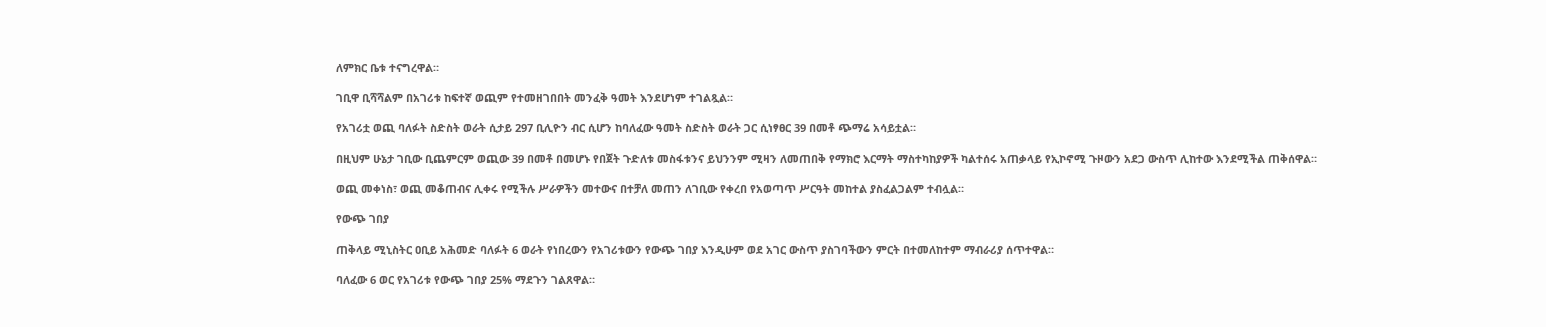ለምክር ቤቱ ተናግረዋል።

ገቢዋ ቢሻሻልም በአገሪቱ ከፍተኛ ወጪም የተመዘገበበት መንፈቅ ዓመት እንደሆነም ተገልጿል።

የአገሪቷ ወጪ ባለፉት ስድስት ወራት ሲታይ 297 ቢሊዮን ብር ሲሆን ከባለፈው ዓመት ስድስት ወራት ጋር ሲነፃፀር 39 በመቶ ጭማሬ አሳይቷል።

በዚህም ሁኔታ ገቢው ቢጨምርም ወጪው 39 በመቶ በመሆኑ የበጀት ጉድለቱ መስፋቱንና ይህንንም ሚዛን ለመጠበቅ የማክሮ እርማት ማስተካከያዎች ካልተሰሩ አጠቃላይ የኢኮኖሚ ጉዞውን አደጋ ውስጥ ሊከተው እንደሚችል ጠቅሰዋል።

ወጪ መቀነስ፣ ወጪ መቆጠብና ሊቀሩ የሚችሉ ሥራዎችን መተውና በተቻለ መጠን ለገቢው የቀረበ የአወጣጥ ሥርዓት መከተል ያስፈልጋልም ተብሏል።

የውጭ ገበያ

ጠቅላይ ሚኒስትር ዐቢይ አሕመድ ባለፉት 6 ወራት የነበረውን የአገሪቱውን የውጭ ገበያ እንዲሁም ወደ አገር ውስጥ ያስገባችውን ምርት በተመለከተም ማብራሪያ ሰጥተዋል።

ባለፈው 6 ወር የአገሪቱ የውጭ ገበያ 25% ማደጉን ገልጸዋል።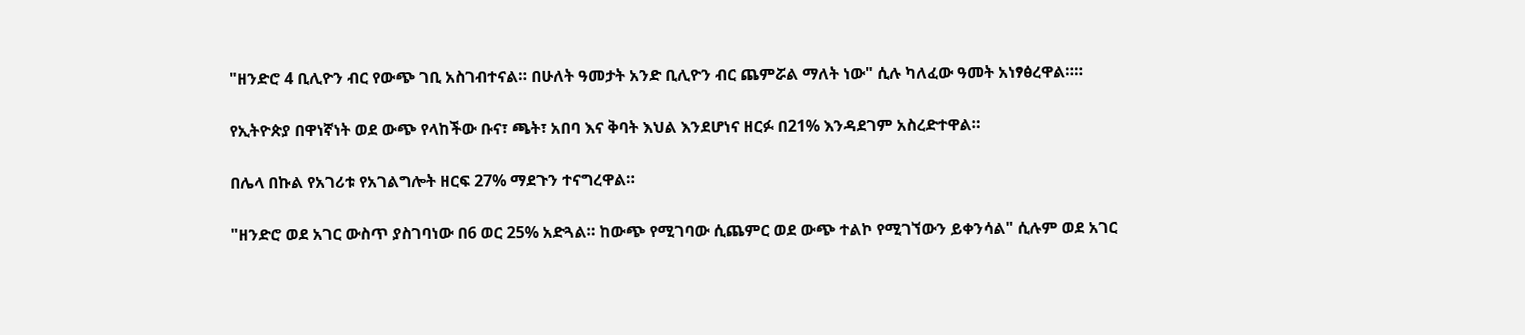"ዘንድሮ 4 ቢሊዮን ብር የውጭ ገቢ አስገብተናል። በሁለት ዓመታት አንድ ቢሊዮን ብር ጨምሯል ማለት ነው" ሲሉ ካለፈው ዓመት አነፃፅረዋል።።

የኢትዮጵያ በዋነኛነት ወደ ውጭ የላከችው ቡና፣ ጫት፣ አበባ እና ቅባት እህል እንደሆነና ዘርፉ በ21% እንዳደገም አስረድተዋል።

በሌላ በኩል የአገሪቱ የአገልግሎት ዘርፍ 27% ማደጉን ተናግረዋል።

"ዘንድሮ ወደ አገር ውስጥ ያስገባነው በ6 ወር 25% አድጓል። ከውጭ የሚገባው ሲጨምር ወደ ውጭ ተልኮ የሚገኘውን ይቀንሳል" ሲሉም ወደ አገር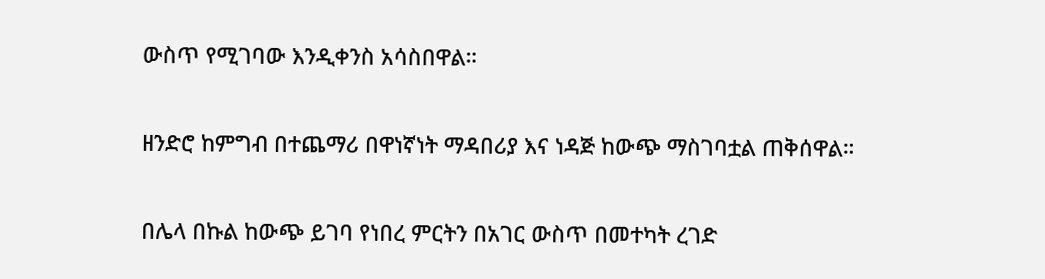ውስጥ የሚገባው እንዲቀንስ አሳስበዋል።

ዘንድሮ ከምግብ በተጨማሪ በዋነኛነት ማዳበሪያ እና ነዳጅ ከውጭ ማስገባቷል ጠቅሰዋል።

በሌላ በኩል ከውጭ ይገባ የነበረ ምርትን በአገር ውስጥ በመተካት ረገድ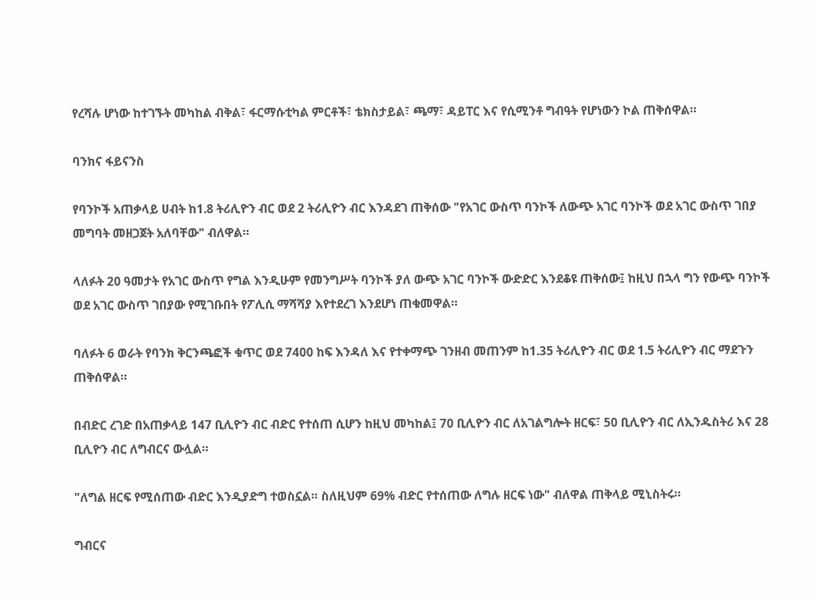የረሻሉ ሆነው ከተገኙት መካከል ብቅል፣ ፋርማሱቲካል ምርቶች፣ ቴክስታይል፣ ጫማ፣ ዳይፐር እና የሲሚንቶ ግብዓት የሆነውን ኮል ጠቅሰዋል።

ባንክና ፋይናንስ

የባንኮች አጠቃላይ ሀብት ከ1.8 ትሪሊዮን ብር ወደ 2 ትሪሊዮን ብር እንዳደገ ጠቅሰው "የአገር ውስጥ ባንኮች ለውጭ አገር ባንኮች ወደ አገር ውስጥ ገበያ መግባት መዘጋጀት አለባቸው" ብለዋል።

ላለፉት 20 ዓመታት የአገር ውስጥ የግል እንዲሁም የመንግሥት ባንኮች ያለ ውጭ አገር ባንኮች ውድድር እንደቆዩ ጠቅሰው፤ ከዚህ በኋላ ግን የውጭ ባንኮች ወደ አገር ውስጥ ገበያው የሚገቡበት የፖሊሲ ማሻሻያ እየተደረገ እንደሆነ ጠቁመዋል።

ባለፉት 6 ወራት የባንክ ቅርንጫፎች ቁጥር ወደ 7400 ከፍ እንዳለ እና የተቀማጭ ገንዘብ መጠንም ከ1.35 ትሪሊዮን ብር ወደ 1.5 ትሪሊዮን ብር ማደጉን ጠቅሰዋል።

በብድር ረገድ በአጠቃላይ 147 ቢሊዮን ብር ብድር የተሰጠ ሲሆን ከዚህ መካከል፤ 70 ቢሊዮን ብር ለአገልግሎት ዘርፍ፣ 50 ቢሊዮን ብር ለኢንዱስትሪ እና 28 ቢሊዮን ብር ለግብርና ውሏል።

"ለግል ዘርፍ የሚሰጠው ብድር እንዲያድግ ተወስኗል። ስለዚህም 69% ብድር የተሰጠው ለግሉ ዘርፍ ነው" ብለዋል ጠቅላይ ሚኒስትሩ።

ግብርና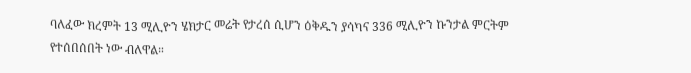ባለፈው ክረምት 13 ሚሊዮን ሄክታር መሬት የታረሰ ሲሆን ዕቅዱን ያሳካና 336 ሚሊዮን ኩንታል ምርትም የተሰበሰበት ነው ብለዋል።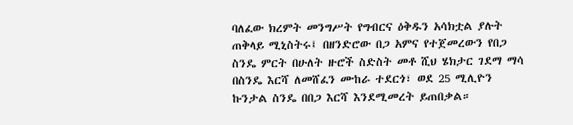ባለፈው ክረምት መንግሥት የግብርና ዕቅዱን አሳክቷል ያሉት ጠቅላይ ሚኒስትሩ፤ በዘንድሮው በጋ አምና የተጀመረውን የበጋ ስንዴ ምርት በሁለት ዙሮች ስድስት መቶ ሺህ ሄክታር ገደማ ማሳ በስንዴ እርሻ ለመሸፈን ሙከራ ተደርጎ፣ ወደ 25 ሚሊዮን ኩንታል ስንዴ በበጋ እርሻ እንደሚመረት ይጠበቃል።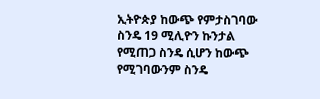ኢትዮጵያ ከውጭ የምታስገባው ስንዴ 19 ሚሊዮን ኩንታል የሚጠጋ ስንዴ ሲሆን ከውጭ የሚገባውንም ስንዴ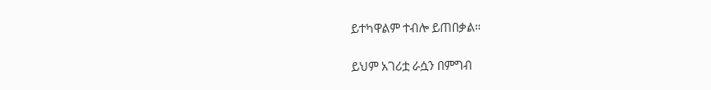ይተካዋልም ተብሎ ይጠበቃል።

ይህም አገሪቷ ራሷን በምግብ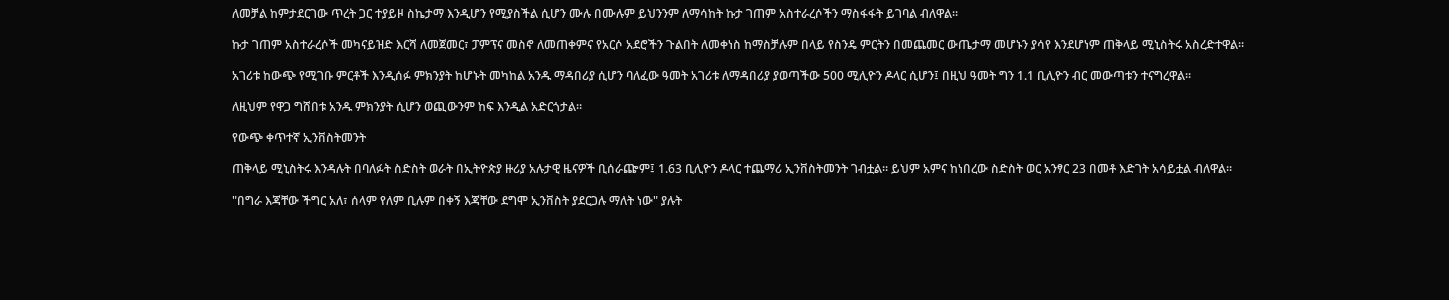ለመቻል ከምታደርገው ጥረት ጋር ተያይዞ ስኬታማ እንዲሆን የሚያስችል ሲሆን ሙሉ በሙሉም ይህንንም ለማሳከት ኩታ ገጠም አስተራረሶችን ማስፋፋት ይገባል ብለዋል።

ኩታ ገጠም አስተራረሶች መካናይዝድ እርሻ ለመጀመር፣ ፓምፕና መስኖ ለመጠቀምና የአርሶ አደሮችን ጉልበት ለመቀነስ ከማስቻሉም በላይ የስንዴ ምርትን በመጨመር ውጤታማ መሆኑን ያሳየ እንደሆነም ጠቅላይ ሚኒስትሩ አስረድተዋል።

አገሪቱ ከውጭ የሚገቡ ምርቶች እንዲሰፉ ምክንያት ከሆኑት መካከል አንዱ ማዳበሪያ ሲሆን ባለፈው ዓመት አገሪቱ ለማዳበሪያ ያወጣችው 500 ሚሊዮን ዶላር ሲሆን፤ በዚህ ዓመት ግን 1.1 ቢሊዮን ብር መውጣቱን ተናግረዋል።

ለዚህም የዋጋ ግሸበቱ አንዱ ምክንያት ሲሆን ወጪውንም ከፍ እንዲል አድርጎታል።

የውጭ ቀጥተኛ ኢንቨስትመንት

ጠቅላይ ሚኒስትሩ እንዳሉት በባለፉት ስድስት ወራት በኢትዮጵያ ዙሪያ አሉታዊ ዜናዎች ቢሰራጬም፤ 1.63 ቢሊዮን ዶላር ተጨማሪ ኢንቨስትመንት ገብቷል። ይህም አምና ከነበረው ስድስት ወር አንፃር 23 በመቶ እድገት አሳይቷል ብለዋል።

"በግራ እጃቸው ችግር አለ፣ ሰላም የለም ቢሉም በቀኝ እጃቸው ደግሞ ኢንቨስት ያደርጋሉ ማለት ነው" ያሉት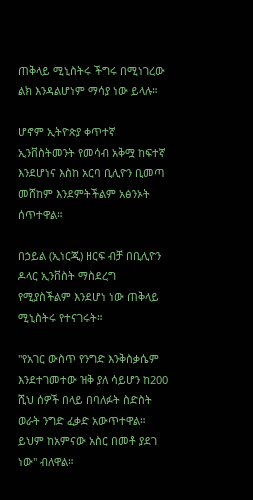ጠቅላይ ሚኒስትሩ ችግሩ በሚነገረው ልክ እንዳልሆነም ማሳያ ነው ይላሉ።

ሆኖም ኢትዮጵያ ቀጥተኛ ኢንቨስትመንት የመሳብ አቅሟ ከፍተኛ እንደሆነና እስከ አርባ ቢሊዮን ቢመጣ መሸከም እንደምትችልም አፅንኦት ሰጥተዋል።

በኃይል (ኢነርጂ) ዘርፍ ብቻ በቢሊዮን ዶላር ኢንቨስት ማስደረግ የሚያስችልም እንደሆነ ነው ጠቅላይ ሚኒስትሩ የተናገሩት።

"የአገር ውስጥ የንግድ እንቅስቃሴም እንደተገመተው ዝቅ ያለ ሳይሆን ከ200 ሺህ ሰዎች በላይ በባለፉት ስድስት ወራት ንግድ ፈቃድ አውጥተዋል። ይህም ከአምናው አስር በመቶ ያደገ ነው" ብለዋል።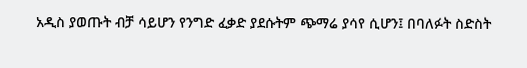አዲስ ያወጡት ብቻ ሳይሆን የንግድ ፈቃድ ያደሱትም ጭማሬ ያሳየ ሲሆን፤ በባለፉት ስድስት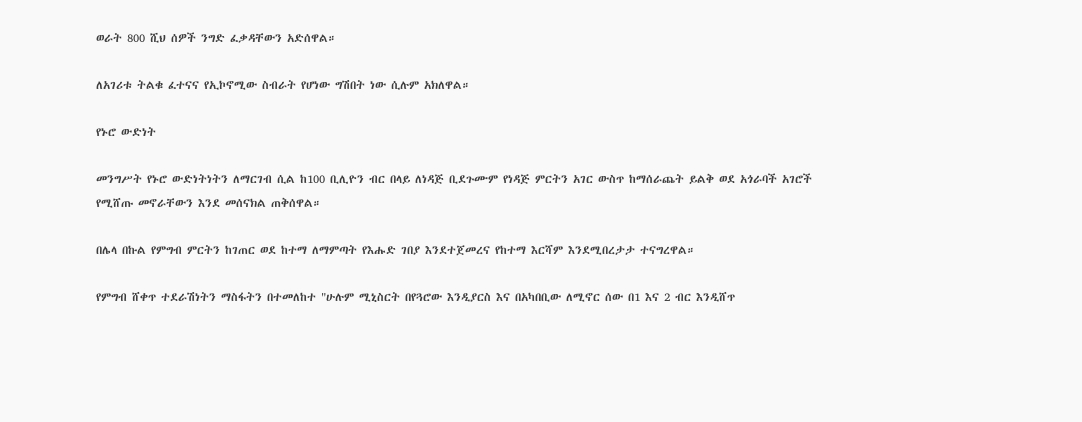ወራት 800 ሺህ ሰዎች ንግድ ፈቃዳቸውን አድሰዋል።

ለአገሪቱ ትልቁ ፈተናና የኢኮኖሚው ስብራት የሆነው ግሽበት ነው ሲሉም አክለዋል።

የኑሮ ውድነት

መንግሥት የኑሮ ውድነትነትን ለማርገብ ሲል ከ100 ቢሊዮን ብር በላይ ለነዳጅ ቢደጉሙም የነዳጅ ምርትን አገር ውስጥ ከማሰራጨት ይልቅ ወደ አጎራባች አገሮች የሚሸጡ መኖራቸውን እንደ መሰናክል ጠቅሰዋል።

በሌላ በኩል የምግብ ምርትን ከገጠር ወደ ከተማ ለማምጣት የእሑድ ገበያ እንደተጀመረና የከተማ እርሻም እንደሚበረታታ ተናግረዋል።

የምግብ ሸቀጥ ተደራሽነትን ማስፋትን በተመለከተ "ሁሉም ሚኒስርት በየጓሮው እንዲያርስ እና በአካበቢው ለሚኖር ሰው በ1 እና 2 ብር እንዲሸጥ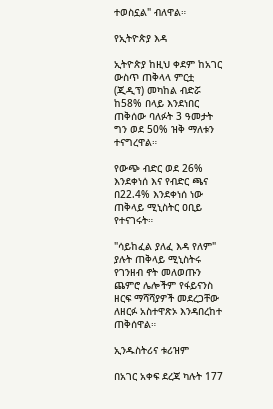ተወስኗል" ብለዋል።

የኢትዮጵያ እዳ

ኢትዮጵያ ከዚህ ቀደም ከአገር ውስጥ ጠቅላላ ምርቷ (ጂዲፕ) መካከል ብድሯ ከ58% በላይ እንደነበር ጠቅሰው ባለፉት 3 ዓመታት ግን ወደ 50% ዝቅ ማለቱን ተናግረዋል።

የውጭ ብድር ወደ 26% እንደቀነሰ እና የብድር ጫና በ22.4% እንደቀነሰ ነው ጠቅላይ ሚኒስትር ዐቢይ የተናገሩት።

"ሳይከፈል ያለፈ እዳ የለም" ያሉት ጠቅላይ ሚኒስትሩ የገንዘብ ኖት መለወጡን ጨምሮ ሌሎችም የፋይናንስ ዘርፍ ማሻሻያዎች መደረጋቸው ለዘርፉ አስተዋጽኦ እንዳበረከተ ጠቅሰዋል።

ኢንዱስትሪና ቱሪዝም

በአገር አቀፍ ደረጃ ካሉት 177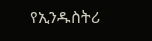የኢንዱስትሪ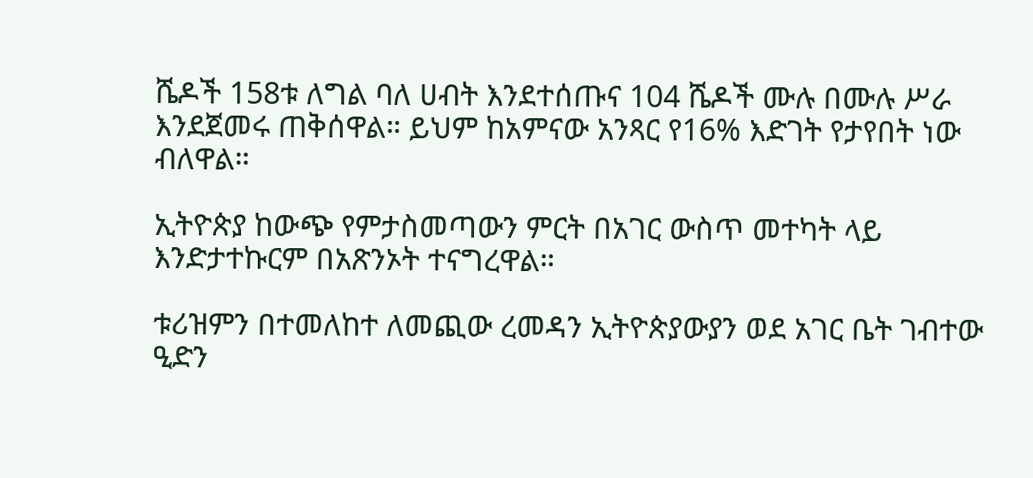ሼዶች 158ቱ ለግል ባለ ሀብት እንደተሰጡና 104 ሼዶች ሙሉ በሙሉ ሥራ እንደጀመሩ ጠቅሰዋል። ይህም ከአምናው አንጻር የ16% እድገት የታየበት ነው ብለዋል።

ኢትዮጵያ ከውጭ የምታስመጣውን ምርት በአገር ውስጥ መተካት ላይ እንድታተኩርም በአጽንኦት ተናግረዋል።

ቱሪዝምን በተመለከተ ለመጪው ረመዳን ኢትዮጵያውያን ወደ አገር ቤት ገብተው ዒድን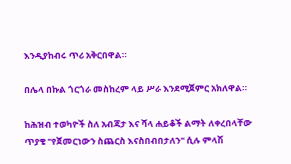እንዲያከብሩ ጥሪ አቅርበዋል።

በሌላ በኩል ጎርጎራ መስከረም ላይ ሥራ እንደሚጀምር አክለዋል።

ከሕዝብ ተወካዮች ስለ አብጃታ እና ሻላ ሐይቆች ልማት ለቀረበላቸው ጥያቄ "የጀመርነውን ስጨርስ እናስበብበታለን" ሲሉ ምላሽ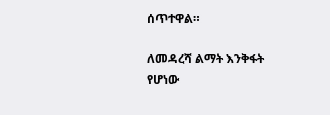ሰጥተዋል።

ለመዳረሻ ልማት እንቅፋት የሆነው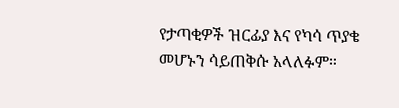የታጣቂዎች ዝርፊያ እና የካሳ ጥያቄ መሆኑን ሳይጠቅሱ አላለፉም።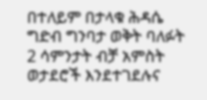በተለይም በታላቁ ሕዳሴ ግድብ ግንባታ ወቅት ባለፉት 2 ሳምንታት ብቻ አምስት ወታደሮች እንደተገደሉና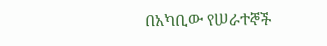በአካቢው የሠራተኞች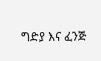ግድያ እና ፈንጅ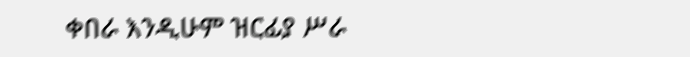ቀበራ እንዲሁም ዝርፊያ ሥራ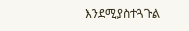እንደሚያስተጓጉል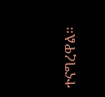ተናግረዋል።